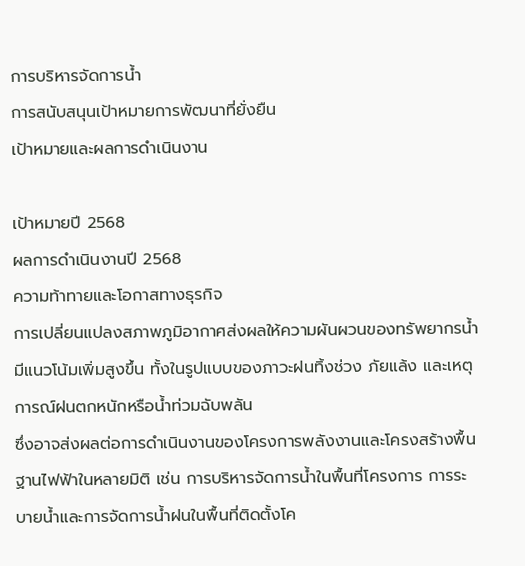การบริหารจัดการน้ำ
การสนับสนุนเป้าหมายการพัฒนาที่ยั่งยืน
เป้าหมายและผลการดำเนินงาน

เป้าหมายปี 2568
ผลการดำเนินงานปี 2568
ความท้าทายและโอกาสทางธุรกิจ
การเปลี่ยนแปลงสภาพภูมิอากาศส่งผลให้ความผันผวนของทรัพยากรน้ำมีแนวโน้มเพิ่มสูงขึ้น ทั้งในรูปแบบของภาวะฝนทิ้งช่วง ภัยแล้ง และเหตุการณ์ฝนตกหนักหรือน้ำท่วมฉับพลัน
ซึ่งอาจส่งผลต่อการดำเนินงานของโครงการพลังงานและโครงสร้างพื้นฐานไฟฟ้าในหลายมิติ เช่น การบริหารจัดการน้ำในพื้นที่โครงการ การระบายน้ำและการจัดการน้ำฝนในพื้นที่ติดตั้งโค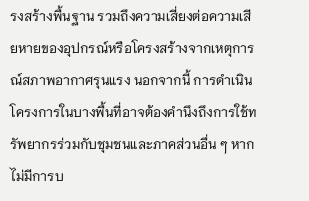รงสร้างพื้นฐาน รวมถึงความเสี่ยงต่อความเสียหายของอุปกรณ์หรือโครงสร้างจากเหตุการณ์สภาพอากาศรุนแรง นอกจากนี้ การดำเนินโครงการในบางพื้นที่อาจต้องคำนึงถึงการใช้ทรัพยากรร่วมกับชุมชนและภาคส่วนอื่น ๆ หากไม่มีการบ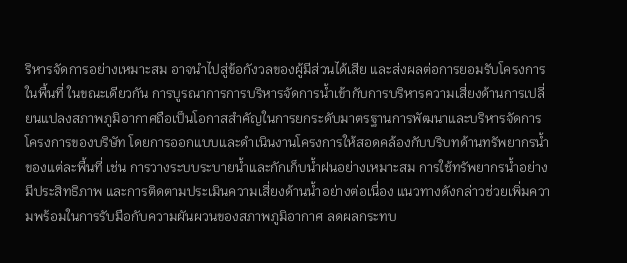ริหารจัดการอย่างเหมาะสม อาจนำไปสู่ข้อกังวลของผู้มีส่วนได้เสีย และส่งผลต่อการยอมรับโครงการในพื้นที่ ในขณะเดียวกัน การบูรณาการการบริหารจัดการน้ำเข้ากับการบริหารความเสี่ยงด้านการเปลี่ยนแปลงสภาพภูมิอากาศถือเป็นโอกาสสำคัญในการยกระดับมาตรฐานการพัฒนาและบริหารจัดการโครงการของบริษัท โดยการออกแบบและดำเนินงานโครงการให้สอดคล้องกับบริบทด้านทรัพยากรน้ำของแต่ละพื้นที่ เช่น การวางระบบระบายน้ำและกักเก็บน้ำฝนอย่างเหมาะสม การใช้ทรัพยากรน้ำอย่างมีประสิทธิภาพ และการติดตามประเมินความเสี่ยงด้านน้ำอย่างต่อเนื่อง แนวทางดังกล่าวช่วยเพิ่มความพร้อมในการรับมือกับความผันผวนของสภาพภูมิอากาศ ลดผลกระทบ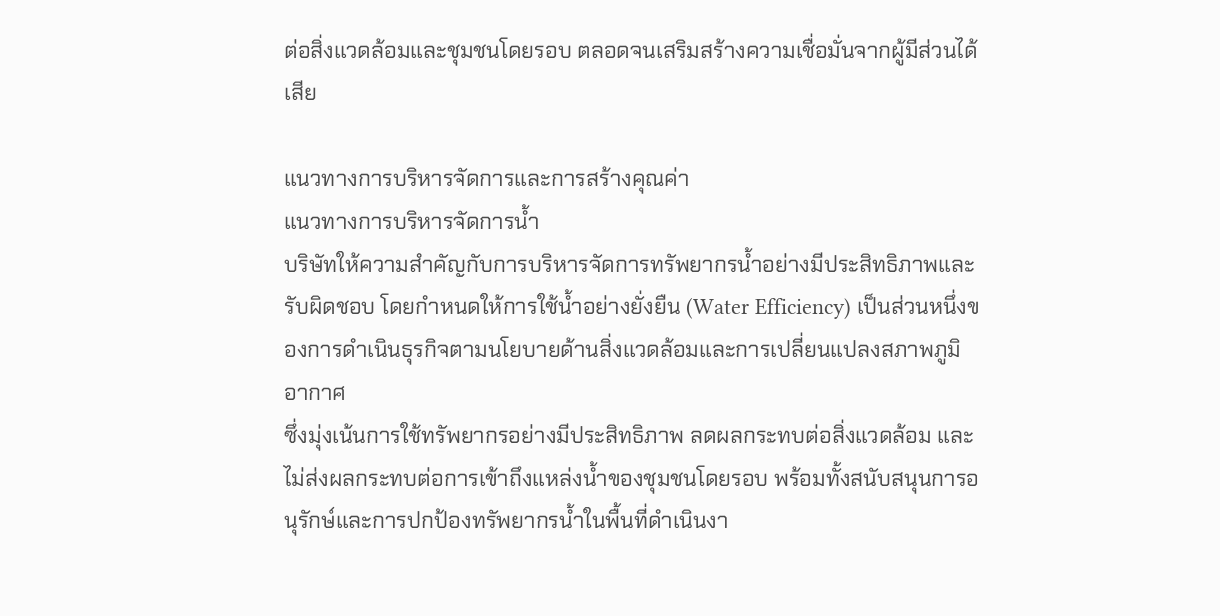ต่อสิ่งแวดล้อมและชุมชนโดยรอบ ตลอดจนเสริมสร้างความเชื่อมั่นจากผู้มีส่วนได้เสีย

แนวทางการบริหารจัดการและการสร้างคุณค่า
แนวทางการบริหารจัดการน้ำ
บริษัทให้ความสำคัญกับการบริหารจัดการทรัพยากรน้ำอย่างมีประสิทธิภาพและรับผิดชอบ โดยกำหนดให้การใช้น้ำอย่างยั่งยืน (Water Efficiency) เป็นส่วนหนึ่งของการดำเนินธุรกิจตามนโยบายด้านสิ่งแวดล้อมและการเปลี่ยนแปลงสภาพภูมิอากาศ
ซึ่งมุ่งเน้นการใช้ทรัพยากรอย่างมีประสิทธิภาพ ลดผลกระทบต่อสิ่งแวดล้อม และไม่ส่งผลกระทบต่อการเข้าถึงแหล่งน้ำของชุมชนโดยรอบ พร้อมทั้งสนับสนุนการอนุรักษ์และการปกป้องทรัพยากรน้ำในพื้นที่ดำเนินงา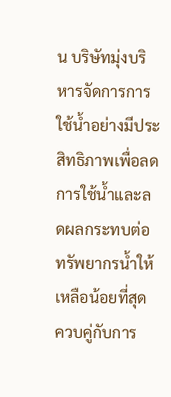น บริษัทมุ่งบริหารจัดการการใช้น้ำอย่างมีประสิทธิภาพเพื่อลดการใช้น้ำและลดผลกระทบต่อทรัพยากรน้ำให้เหลือน้อยที่สุด ควบคู่กับการ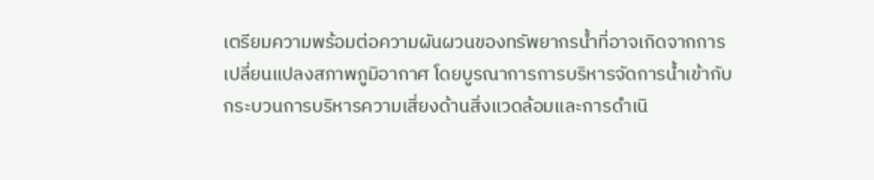เตรียมความพร้อมต่อความผันผวนของทรัพยากรน้ำที่อาจเกิดจากการเปลี่ยนแปลงสภาพภูมิอากาศ โดยบูรณาการการบริหารจัดการน้ำเข้ากับกระบวนการบริหารความเสี่ยงด้านสิ่งแวดล้อมและการดำเนิ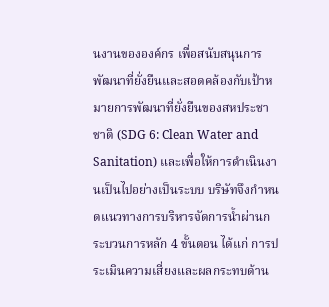นงานขององค์กร เพื่อสนับสนุนการพัฒนาที่ยั่งยืนและสอดคล้องกับเป้าหมายการพัฒนาที่ยั่งยืนของสหประชาชาติ (SDG 6: Clean Water and Sanitation) และเพื่อให้การดำเนินงานเป็นไปอย่างเป็นระบบ บริษัทจึงกำหนดแนวทางการบริหารจัดการน้ำผ่านกระบวนการหลัก 4 ขั้นตอน ได้แก่ การประเมินความเสี่ยงและผลกระทบด้าน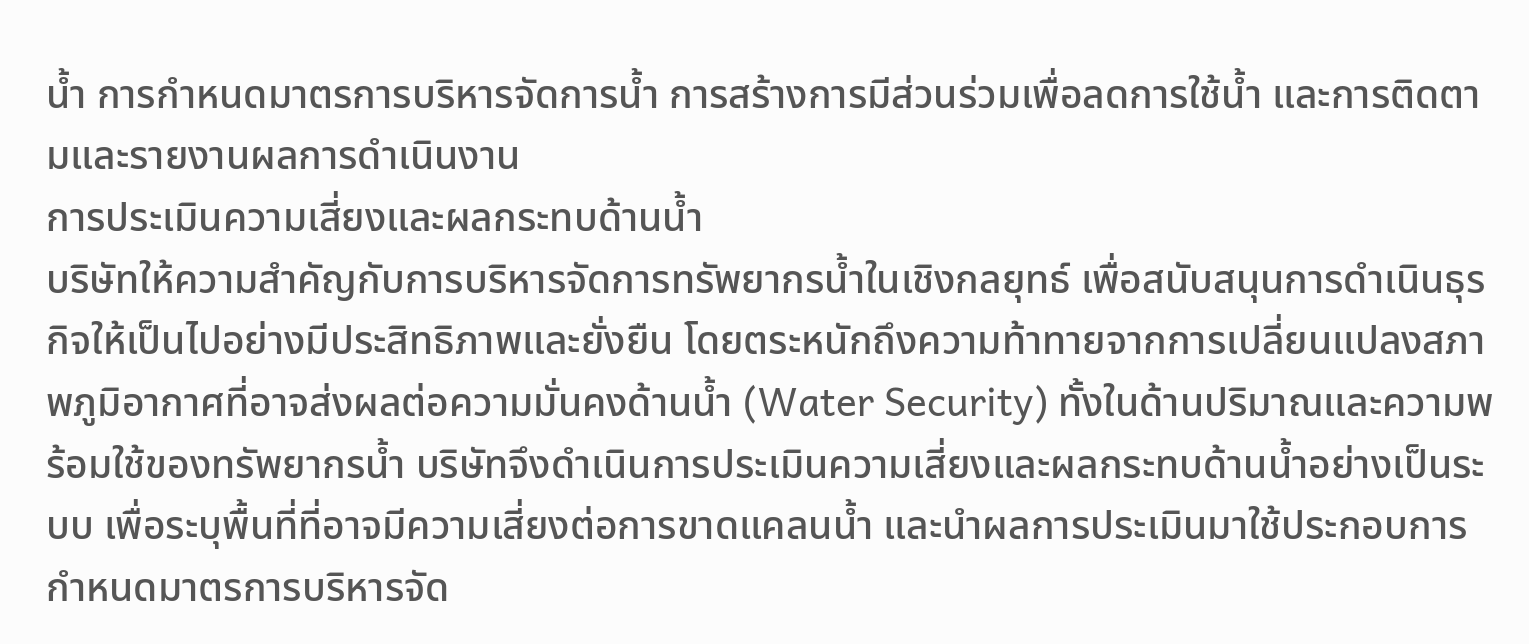น้ำ การกำหนดมาตรการบริหารจัดการน้ำ การสร้างการมีส่วนร่วมเพื่อลดการใช้น้ำ และการติดตามและรายงานผลการดำเนินงาน
การประเมินความเสี่ยงและผลกระทบด้านน้ำ
บริษัทให้ความสำคัญกับการบริหารจัดการทรัพยากรน้ำในเชิงกลยุทธ์ เพื่อสนับสนุนการดำเนินธุรกิจให้เป็นไปอย่างมีประสิทธิภาพและยั่งยืน โดยตระหนักถึงความท้าทายจากการเปลี่ยนแปลงสภาพภูมิอากาศที่อาจส่งผลต่อความมั่นคงด้านน้ำ (Water Security) ทั้งในด้านปริมาณและความพร้อมใช้ของทรัพยากรน้ำ บริษัทจึงดำเนินการประเมินความเสี่ยงและผลกระทบด้านน้ำอย่างเป็นระบบ เพื่อระบุพื้นที่ที่อาจมีความเสี่ยงต่อการขาดแคลนน้ำ และนำผลการประเมินมาใช้ประกอบการกำหนดมาตรการบริหารจัด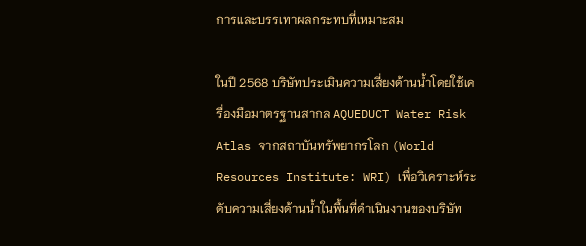การและบรรเทาผลกระทบที่เหมาะสม

ในปี 2568 บริษัทประเมินความเสี่ยงด้านน้ำโดยใช้เครื่องมือมาตรฐานสากล AQUEDUCT Water Risk Atlas จากสถาบันทรัพยากรโลก (World Resources Institute: WRI) เพื่อวิเคราะห์ระดับความเสี่ยงด้านน้ำในพื้นที่ดำเนินงานของบริษัท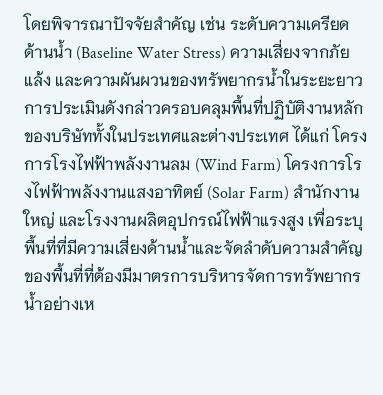โดยพิจารณาปัจจัยสำคัญ เช่น ระดับความเครียดด้านน้ำ (Baseline Water Stress) ความเสี่ยงจากภัยแล้ง และความผันผวนของทรัพยากรน้ำในระยะยาว การประเมินดังกล่าวครอบคลุมพื้นที่ปฏิบัติงานหลักของบริษัททั้งในประเทศและต่างประเทศ ได้แก่ โครงการโรงไฟฟ้าพลังงานลม (Wind Farm) โครงการโรงไฟฟ้าพลังงานแสงอาทิตย์ (Solar Farm) สำนักงานใหญ่ และโรงงานผลิตอุปกรณ์ไฟฟ้าแรงสูง เพื่อระบุพื้นที่ที่มีความเสี่ยงด้านน้ำและจัดลำดับความสำคัญของพื้นที่ที่ต้องมีมาตรการบริหารจัดการทรัพยากรน้ำอย่างเห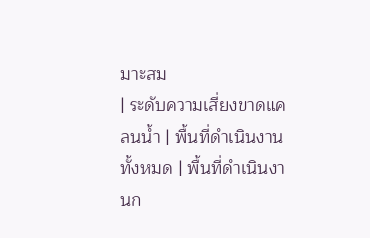มาะสม
| ระดับความเสี่ยงขาดแคลนน้ำ | พื้นที่ดำเนินงานทั้งหมด | พื้นที่ดำเนินงานก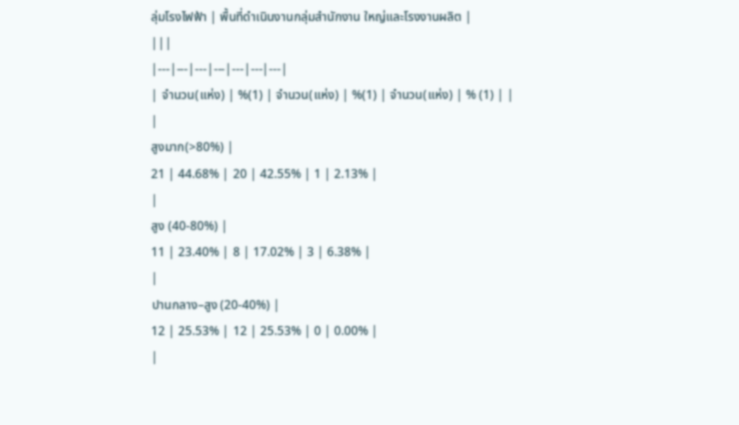ลุ่มโรงไฟฟ้า | พื้นที่ดำเนินงานกลุ่มสำนักงาน ใหญ่และโรงงานผลิต |
|||
|---|---|---|---|---|---|---|
| จำนวน(แห่ง) | %(1) | จำนวน(แห่ง) | %(1) | จำนวน(แห่ง) | % (1) | |
|
สูงมาก(>80%) |
21 | 44.68% | 20 | 42.55% | 1 | 2.13% |
|
สูง (40-80%) |
11 | 23.40% | 8 | 17.02% | 3 | 6.38% |
|
ปานกลาง–สูง (20-40%) |
12 | 25.53% | 12 | 25.53% | 0 | 0.00% |
|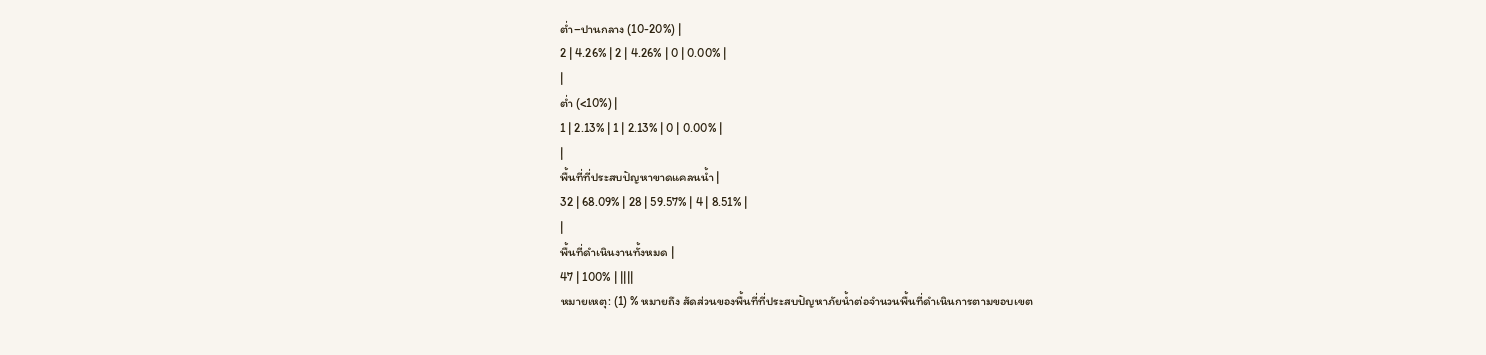ต่ำ–ปานกลาง (10-20%) |
2 | 4.26% | 2 | 4.26% | 0 | 0.00% |
|
ต่ำ (<10%) |
1 | 2.13% | 1 | 2.13% | 0 | 0.00% |
|
พื้นที่ที่ประสบปัญหาขาดแคลนน้ำ |
32 | 68.09% | 28 | 59.57% | 4 | 8.51% |
|
พื้นที่ดำเนินงานทั้งหมด |
47 | 100% | ||||
หมายเหตุ: (1) % หมายถึง สัดส่วนของพื้นที่ที่ประสบปัญหาภัยน้ำต่อจำนวนพื้นที่ดำเนินการตามขอบเขต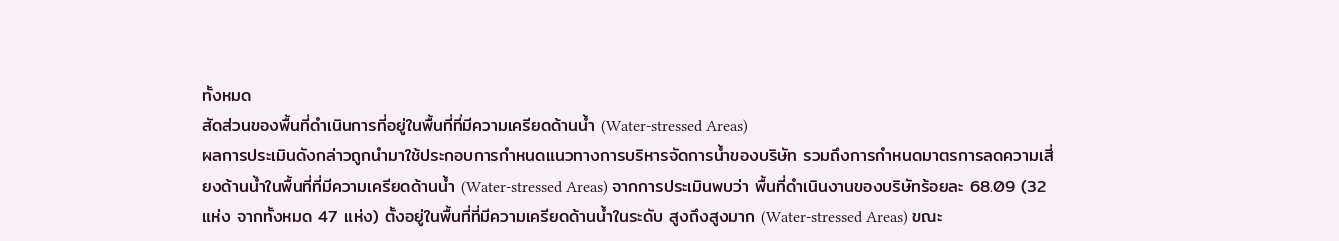ทั้งหมด
สัดส่วนของพื้นที่ดำเนินการที่อยู่ในพื้นที่ที่มีความเครียดด้านน้ำ (Water-stressed Areas)
ผลการประเมินดังกล่าวถูกนำมาใช้ประกอบการกำหนดแนวทางการบริหารจัดการน้ำของบริษัท รวมถึงการกำหนดมาตรการลดความเสี่ยงด้านน้ำในพื้นที่ที่มีความเครียดด้านน้ำ (Water-stressed Areas) จากการประเมินพบว่า พื้นที่ดำเนินงานของบริษัทร้อยละ 68.09 (32 แห่ง จากทั้งหมด 47 แห่ง) ตั้งอยู่ในพื้นที่ที่มีความเครียดด้านน้ำในระดับ สูงถึงสูงมาก (Water-stressed Areas) ขณะ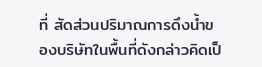ที่ สัดส่วนปริมาณการดึงน้ำของบริษัทในพื้นที่ดังกล่าวคิดเป็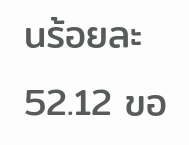นร้อยละ 52.12 ขอ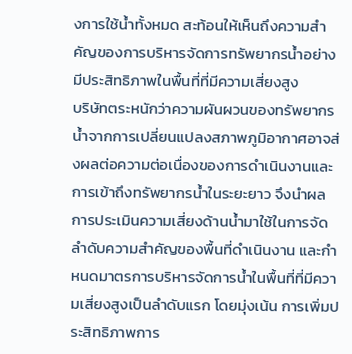งการใช้น้ำทั้งหมด สะท้อนให้เห็นถึงความสำคัญของการบริหารจัดการทรัพยากรน้ำอย่างมีประสิทธิภาพในพื้นที่ที่มีความเสี่ยงสูง
บริษัทตระหนักว่าความผันผวนของทรัพยากรน้ำจากการเปลี่ยนแปลงสภาพภูมิอากาศอาจส่งผลต่อความต่อเนื่องของการดำเนินงานและการเข้าถึงทรัพยากรน้ำในระยะยาว จึงนำผลการประเมินความเสี่ยงด้านน้ำมาใช้ในการจัดลำดับความสำคัญของพื้นที่ดำเนินงาน และกำหนดมาตรการบริหารจัดการน้ำในพื้นที่ที่มีความเสี่ยงสูงเป็นลำดับแรก โดยมุ่งเน้น การเพิ่มประสิทธิภาพการ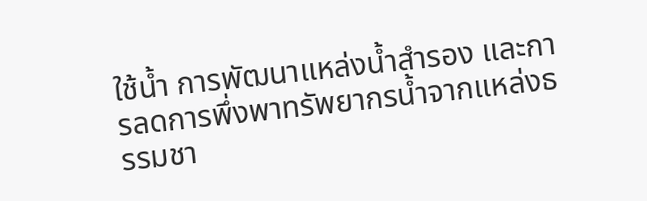ใช้น้ำ การพัฒนาแหล่งน้ำสำรอง และการลดการพึ่งพาทรัพยากรน้ำจากแหล่งธรรมชา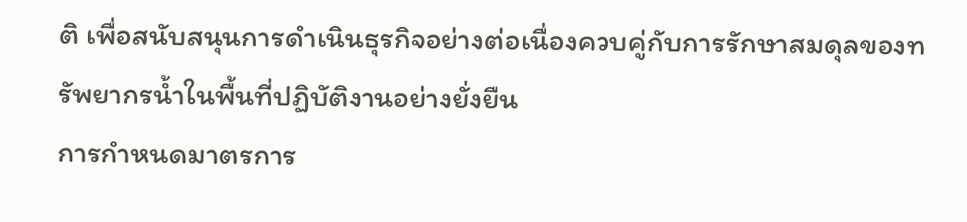ติ เพื่อสนับสนุนการดำเนินธุรกิจอย่างต่อเนื่องควบคู่กับการรักษาสมดุลของทรัพยากรน้ำในพื้นที่ปฏิบัติงานอย่างยั่งยืน
การกำหนดมาตรการ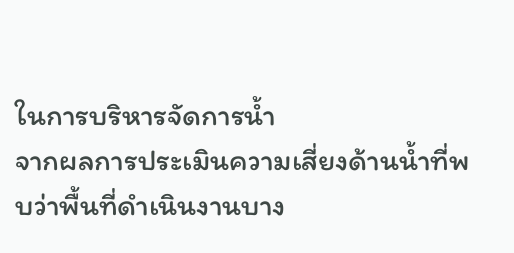ในการบริหารจัดการน้ำ
จากผลการประเมินความเสี่ยงด้านน้ำที่พบว่าพื้นที่ดำเนินงานบาง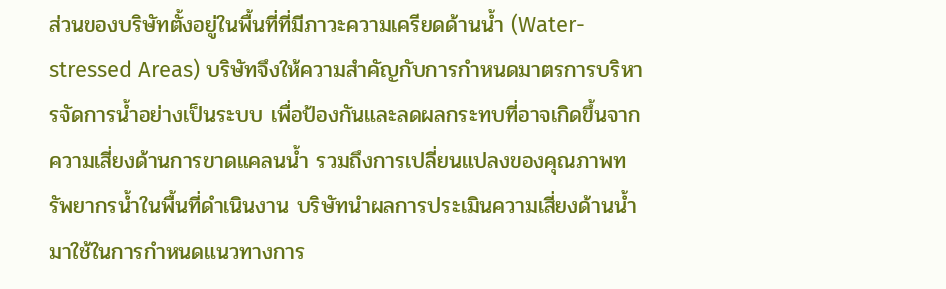ส่วนของบริษัทตั้งอยู่ในพื้นที่ที่มีภาวะความเครียดด้านน้ำ (Water-stressed Areas) บริษัทจึงให้ความสำคัญกับการกำหนดมาตรการบริหารจัดการน้ำอย่างเป็นระบบ เพื่อป้องกันและลดผลกระทบที่อาจเกิดขึ้นจากความเสี่ยงด้านการขาดแคลนน้ำ รวมถึงการเปลี่ยนแปลงของคุณภาพทรัพยากรน้ำในพื้นที่ดำเนินงาน บริษัทนำผลการประเมินความเสี่ยงด้านน้ำมาใช้ในการกำหนดแนวทางการ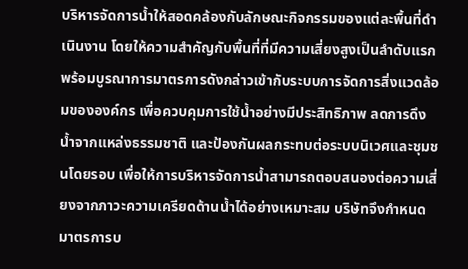บริหารจัดการน้ำให้สอดคล้องกับลักษณะกิจกรรมของแต่ละพื้นที่ดำเนินงาน โดยให้ความสำคัญกับพื้นที่ที่มีความเสี่ยงสูงเป็นลำดับแรก พร้อมบูรณาการมาตรการดังกล่าวเข้ากับระบบการจัดการสิ่งแวดล้อมขององค์กร เพื่อควบคุมการใช้น้ำอย่างมีประสิทธิภาพ ลดการดึงน้ำจากแหล่งธรรมชาติ และป้องกันผลกระทบต่อระบบนิเวศและชุมชนโดยรอบ เพื่อให้การบริหารจัดการน้ำสามารถตอบสนองต่อความเสี่ยงจากภาวะความเครียดด้านน้ำได้อย่างเหมาะสม บริษัทจึงกำหนดมาตรการบ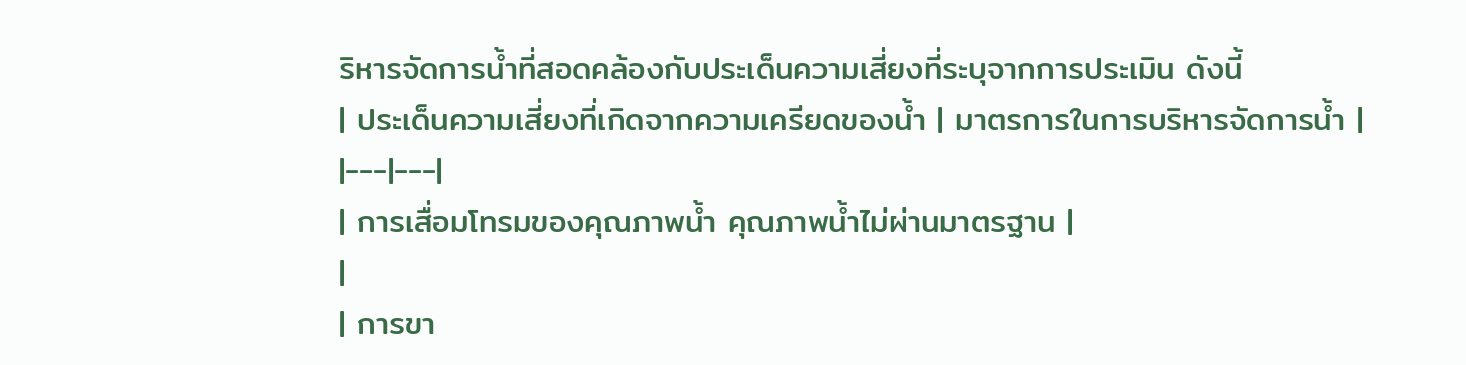ริหารจัดการน้ำที่สอดคล้องกับประเด็นความเสี่ยงที่ระบุจากการประเมิน ดังนี้
| ประเด็นความเสี่ยงที่เกิดจากความเครียดของน้ำ | มาตรการในการบริหารจัดการน้ำ |
|---|---|
| การเสื่อมโทรมของคุณภาพน้ำ คุณภาพน้ำไม่ผ่านมาตรฐาน |
|
| การขา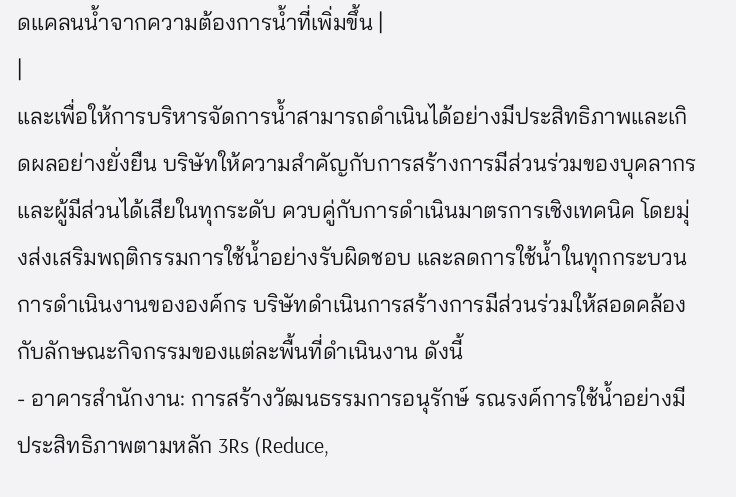ดแคลนน้ำจากความต้องการน้ำที่เพิ่มขึ้น |
|
และเพื่อให้การบริหารจัดการน้ำสามารถดำเนินได้อย่างมีประสิทธิภาพและเกิดผลอย่างยั่งยืน บริษัทให้ความสำคัญกับการสร้างการมีส่วนร่วมของบุคลากรและผู้มีส่วนได้เสียในทุกระดับ ควบคู่กับการดำเนินมาตรการเชิงเทคนิค โดยมุ่งส่งเสริมพฤติกรรมการใช้น้ำอย่างรับผิดชอบ และลดการใช้น้ำในทุกกระบวนการดำเนินงานขององค์กร บริษัทดำเนินการสร้างการมีส่วนร่วมให้สอดคล้องกับลักษณะกิจกรรมของแต่ละพื้นที่ดำเนินงาน ดังนี้
- อาคารสำนักงาน: การสร้างวัฒนธรรมการอนุรักษ์ รณรงค์การใช้น้ำอย่างมีประสิทธิภาพตามหลัก 3Rs (Reduce,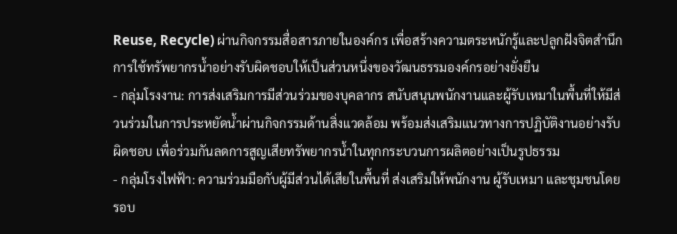Reuse, Recycle) ผ่านกิจกรรมสื่อสารภายในองค์กร เพื่อสร้างความตระหนักรู้และปลูกฝังจิตสำนึกการใช้ทรัพยากรน้ำอย่างรับผิดชอบให้เป็นส่วนหนึ่งของวัฒนธรรมองค์กรอย่างยั่งยืน
- กลุ่มโรงงาน: การส่งเสริมการมีส่วนร่วมของบุคลากร สนับสนุนพนักงานและผู้รับเหมาในพื้นที่ให้มีส่วนร่วมในการประหยัดน้ำผ่านกิจกรรมด้านสิ่งแวดล้อม พร้อมส่งเสริมแนวทางการปฏิบัติงานอย่างรับผิดชอบ เพื่อร่วมกันลดการสูญเสียทรัพยากรน้ำในทุกกระบวนการผลิตอย่างเป็นรูปธรรม
- กลุ่มโรงไฟฟ้า: ความร่วมมือกับผู้มีส่วนได้เสียในพื้นที่ ส่งเสริมให้พนักงาน ผู้รับเหมา และชุมชนโดยรอบ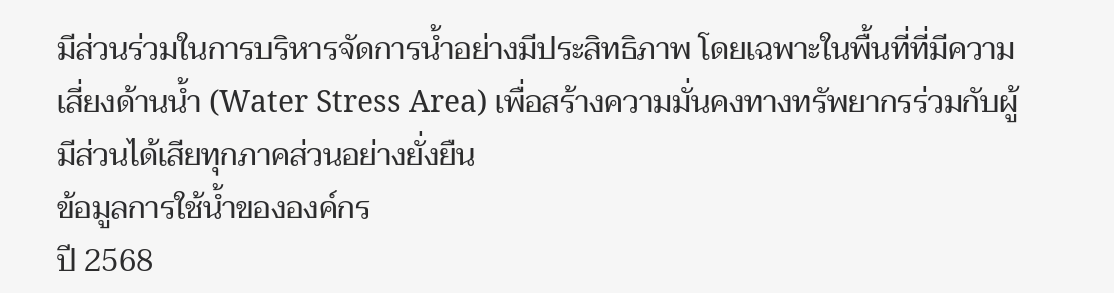มีส่วนร่วมในการบริหารจัดการน้ำอย่างมีประสิทธิภาพ โดยเฉพาะในพื้นที่ที่มีความเสี่ยงด้านน้ำ (Water Stress Area) เพื่อสร้างความมั่นคงทางทรัพยากรร่วมกับผู้มีส่วนได้เสียทุกภาคส่วนอย่างยั่งยืน
ข้อมูลการใช้น้ำขององค์กร
ปี 2568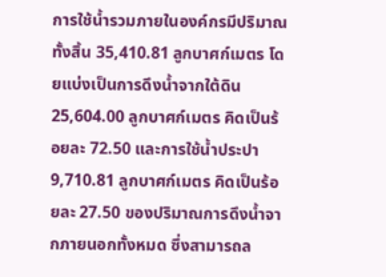การใช้น้ำรวมภายในองค์กรมีปริมาณทั้งสิ้น 35,410.81 ลูกบาศก์เมตร โดยแบ่งเป็นการดึงน้ำจากใต้ดิน 25,604.00 ลูกบาศก์เมตร คิดเป็นร้อยละ 72.50 และการใช้น้ำประปา 9,710.81 ลูกบาศก์เมตร คิดเป็นร้อยละ 27.50 ของปริมาณการดึงน้ำจากภายนอกทั้งหมด ซึ่งสามารถล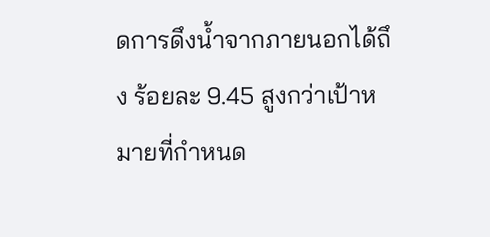ดการดึงน้ำจากภายนอกได้ถึง ร้อยละ 9.45 สูงกว่าเป้าหมายที่กำหนด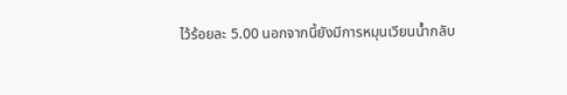ไว้ร้อยละ 5.00 นอกจากนี้ยังมีการหมุนเวียนน้ำกลับ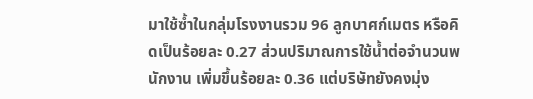มาใช้ซ้ำในกลุ่มโรงงานรวม 96 ลูกบาศก์เมตร หรือคิดเป็นร้อยละ 0.27 ส่วนปริมาณการใช้น้ำต่อจำนวนพนักงาน เพิ่มขึ้นร้อยละ 0.36 แต่บริษัทยังคงมุ่ง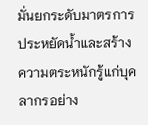มั่นยกระดับมาตรการประหยัดน้ำและสร้างความตระหนักรู้แก่บุคลากรอย่าง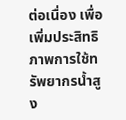ต่อเนื่อง เพื่อเพิ่มประสิทธิภาพการใช้ทรัพยากรน้ำสูง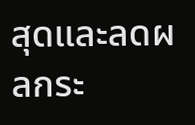สุดและลดผลกระ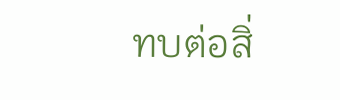ทบต่อสิ่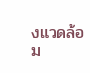งแวดล้อม